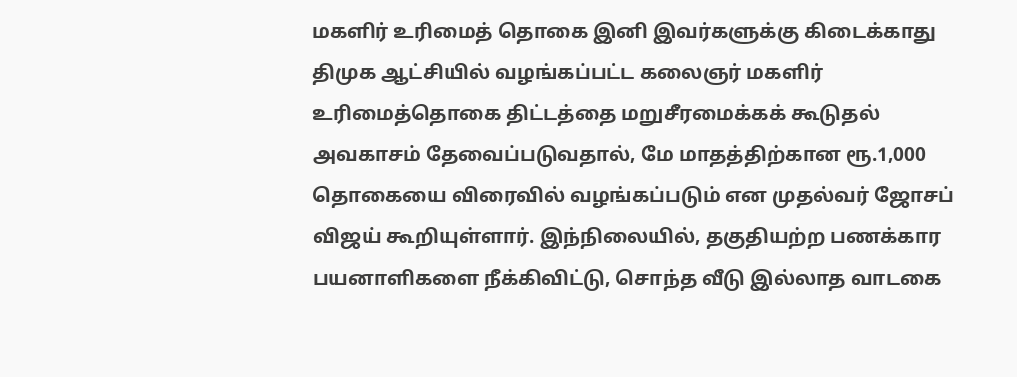மகளிர் உரிமைத் தொகை இனி இவர்களுக்கு கிடைக்காது
திமுக ஆட்சியில் வழங்கப்பட்ட கலைஞர் மகளிர் உரிமைத்தொகை திட்டத்தை மறுசீரமைக்கக் கூடுதல் அவகாசம் தேவைப்படுவதால், மே மாதத்திற்கான ரூ.1,000 தொகையை விரைவில் வழங்கப்படும் என முதல்வர் ஜோசப் விஜய் கூறியுள்ளார். இந்நிலையில், தகுதியற்ற பணக்கார பயனாளிகளை நீக்கிவிட்டு, சொந்த வீடு இல்லாத வாடகை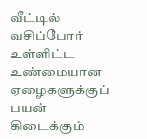வீட்டில் வசிப்போர் உள்ளிட்ட உண்மையான ஏழைகளுக்குப் பயன் கிடைக்கும்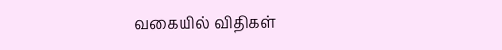வகையில் விதிகள்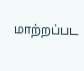மாற்றப்பட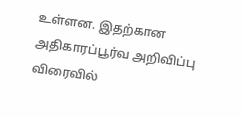உள்ளன. இதற்கான அதிகாரப்பூர்வ அறிவிப்பு விரைவில்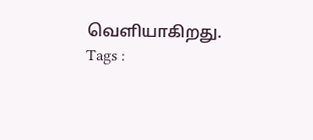வெளியாகிறது.
Tags :